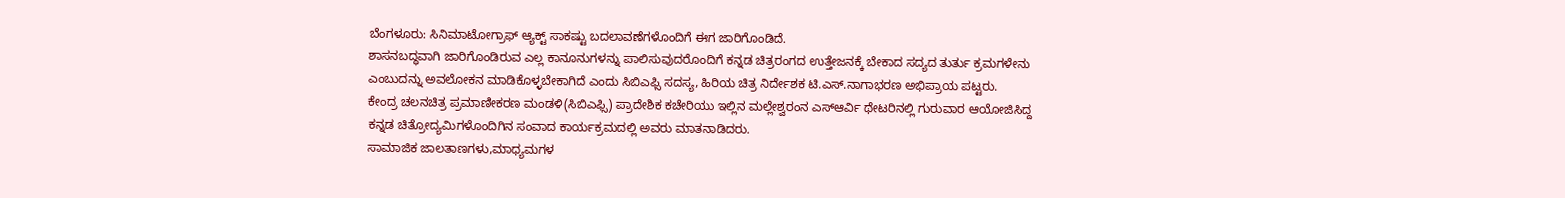ಬೆಂಗಳೂರು: ಸಿನಿಮಾಟೋಗ್ರಾಫ್ ಆ್ಯಕ್ಟ್ ಸಾಕಷ್ಟು ಬದಲಾವಣೆಗಳೊಂದಿಗೆ ಈಗ ಜಾರಿಗೊಂಡಿದೆ.
ಶಾಸನಬದ್ಧವಾಗಿ ಜಾರಿಗೊಂಡಿರುವ ಎಲ್ಲ ಕಾನೂನುಗಳನ್ನು ಪಾಲಿಸುವುದರೊಂದಿಗೆ ಕನ್ನಡ ಚಿತ್ರರಂಗದ ಉತ್ತೇಜನಕ್ಕೆ ಬೇಕಾದ ಸದ್ಯದ ತುರ್ತು ಕ್ರಮಗಳೇನು ಎಂಬುದನ್ನು ಅವಲೋಕನ ಮಾಡಿಕೊಳ್ಳಬೇಕಾಗಿದೆ ಎಂದು ಸಿಬಿಎಫ್ಸಿ ಸದಸ್ಯ, ಹಿರಿಯ ಚಿತ್ರ ನಿರ್ದೇಶಕ ಟಿ.ಎಸ್.ನಾಗಾಭರಣ ಅಭಿಪ್ರಾಯ ಪಟ್ಟರು.
ಕೇಂದ್ರ ಚಲನಚಿತ್ರ ಪ್ರಮಾಣೀಕರಣ ಮಂಡಳಿ(ಸಿಬಿಎಫ್ಸಿ) ಪ್ರಾದೇಶಿಕ ಕಚೇರಿಯು ಇಲ್ಲಿನ ಮಲ್ಲೇಶ್ವರಂನ ಎಸ್ಆರ್ವಿ ಥೇಟರಿನಲ್ಲಿ ಗುರುವಾರ ಆಯೋಜಿಸಿದ್ದ ಕನ್ನಡ ಚಿತ್ರೋದ್ಯಮಿಗಳೊಂದಿಗಿನ ಸಂವಾದ ಕಾರ್ಯಕ್ರಮದಲ್ಲಿ ಅವರು ಮಾತನಾಡಿದರು.
ಸಾಮಾಜಿಕ ಜಾಲತಾಣಗಳು,ಮಾಧ್ಯಮಗಳ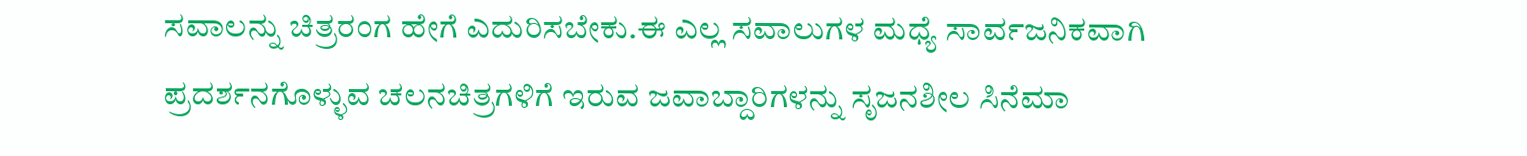ಸವಾಲನ್ನು ಚಿತ್ರರಂಗ ಹೇಗೆ ಎದುರಿಸಬೇಕು.ಈ ಎಲ್ಲ ಸವಾಲುಗಳ ಮಧ್ಯೆ ಸಾರ್ವಜನಿಕವಾಗಿ ಪ್ರದರ್ಶನಗೊಳ್ಳುವ ಚಲನಚಿತ್ರಗಳಿಗೆ ಇರುವ ಜವಾಬ್ದಾರಿಗಳನ್ನು ಸೃಜನಶೀಲ ಸಿನೆಮಾ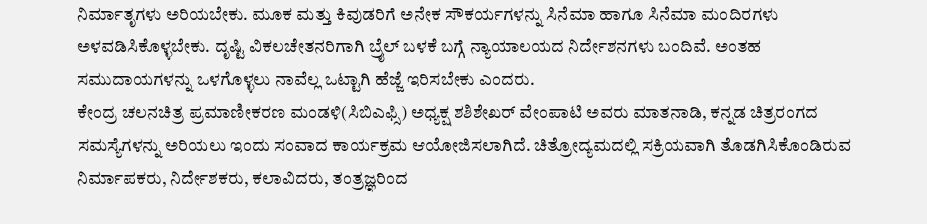ನಿರ್ಮಾತೃಗಳು ಅರಿಯಬೇಕು. ಮೂಕ ಮತ್ತು ಕಿವುಡರಿಗೆ ಅನೇಕ ಸೌಕರ್ಯಗಳನ್ನು ಸಿನೆಮಾ ಹಾಗೂ ಸಿನೆಮಾ ಮಂದಿರಗಳು ಅಳವಡಿಸಿಕೊಳ್ಳಬೇಕು. ದೃಷ್ಟಿ ವಿಕಲಚೇತನರಿಗಾಗಿ ಬ್ರೈಲ್ ಬಳಕೆ ಬಗ್ಗೆ ನ್ಯಾಯಾಲಯದ ನಿರ್ದೇಶನಗಳು ಬಂದಿವೆ. ಅಂತಹ ಸಮುದಾಯಗಳನ್ನು ಒಳಗೊಳ್ಳಲು ನಾವೆಲ್ಲ ಒಟ್ಟಾಗಿ ಹೆಜ್ಜೆ ಇರಿಸಬೇಕು ಎಂದರು.
ಕೇಂದ್ರ ಚಲನಚಿತ್ರ ಪ್ರಮಾಣೀಕರಣ ಮಂಡಳಿ(ಸಿಬಿಎಫ್ಸಿ) ಅಧ್ಯಕ್ಷ ಶಶಿಶೇಖರ್ ವೇಂಪಾಟಿ ಅವರು ಮಾತನಾಡಿ, ಕನ್ನಡ ಚಿತ್ರರಂಗದ ಸಮಸ್ಯೆಗಳನ್ನು ಅರಿಯಲು ಇಂದು ಸಂವಾದ ಕಾರ್ಯಕ್ರಮ ಆಯೋಜಿಸಲಾಗಿದೆ. ಚಿತ್ರೋದ್ಯಮದಲ್ಲಿ ಸಕ್ರಿಯವಾಗಿ ತೊಡಗಿಸಿಕೊಂಡಿರುವ ನಿರ್ಮಾಪಕರು, ನಿರ್ದೇಶಕರು, ಕಲಾವಿದರು, ತಂತ್ರಜ್ಞರಿಂದ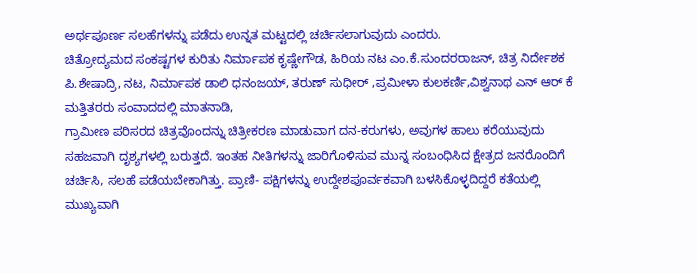ಅರ್ಥಪೂರ್ಣ ಸಲಹೆಗಳನ್ನು ಪಡೆದು ಉನ್ನತ ಮಟ್ಟದಲ್ಲಿ ಚರ್ಚಿಸಲಾಗುವುದು ಎಂದರು.
ಚಿತ್ರೋದ್ಯಮದ ಸಂಕಷ್ಟಗಳ ಕುರಿತು ನಿರ್ಮಾಪಕ ಕೃಷ್ಣೇಗೌಡ, ಹಿರಿಯ ನಟ ಎಂ.ಕೆ.ಸುಂದರರಾಜನ್, ಚಿತ್ರ ನಿರ್ದೇಶಕ ಪಿ.ಶೇಷಾದ್ರಿ, ನಟ, ನಿರ್ಮಾಪಕ ಡಾಲಿ ಧನಂಜಯ್, ತರುಣ್ ಸುಧೀರ್ ,ಪ್ರಮೀಳಾ ಕುಲಕರ್ಣಿ,ವಿಶ್ವನಾಥ ಎನ್ ಆರ್ ಕೆ ಮತ್ತಿತರರು ಸಂವಾದದಲ್ಲಿ ಮಾತನಾಡಿ,
ಗ್ರಾಮೀಣ ಪರಿಸರದ ಚಿತ್ರವೊಂದನ್ನು ಚಿತ್ರೀಕರಣ ಮಾಡುವಾಗ ದನ-ಕರುಗಳು, ಅವುಗಳ ಹಾಲು ಕರೆಯುವುದು ಸಹಜವಾಗಿ ದೃಶ್ಯಗಳಲ್ಲಿ ಬರುತ್ತದೆ. ಇಂತಹ ನೀತಿಗಳನ್ನು ಜಾರಿಗೊಳಿಸುವ ಮುನ್ನ ಸಂಬಂಧಿಸಿದ ಕ್ಷೇತ್ರದ ಜನರೊಂದಿಗೆ ಚರ್ಚಿಸಿ, ಸಲಹೆ ಪಡೆಯಬೇಕಾಗಿತ್ತು. ಪ್ರಾಣಿ- ಪಕ್ಷಿಗಳನ್ನು ಉದ್ದೇಶಪೂರ್ವಕವಾಗಿ ಬಳಸಿಕೊಳ್ಳದಿದ್ದರೆ ಕತೆಯಲ್ಲಿ ಮುಖ್ಯವಾಗಿ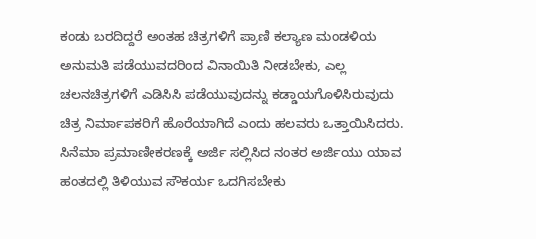ಕಂಡು ಬರದಿದ್ದರೆ ಅಂತಹ ಚಿತ್ರಗಳಿಗೆ ಪ್ರಾಣಿ ಕಲ್ಯಾಣ ಮಂಡಳಿಯ ಅನುಮತಿ ಪಡೆಯುವದರಿಂದ ವಿನಾಯಿತಿ ನೀಡಬೇಕು, ಎಲ್ಲ ಚಲನಚಿತ್ರಗಳಿಗೆ ಎಡಿಸಿಸಿ ಪಡೆಯುವುದನ್ನು ಕಡ್ಡಾಯಗೊಳಿಸಿರುವುದು ಚಿತ್ರ ನಿರ್ಮಾಪಕರಿಗೆ ಹೊರೆಯಾಗಿದೆ ಎಂದು ಹಲವರು ಒತ್ತಾಯಿಸಿದರು.
ಸಿನೆಮಾ ಪ್ರಮಾಣೀಕರಣಕ್ಕೆ ಅರ್ಜಿ ಸಲ್ಲಿಸಿದ ನಂತರ ಅರ್ಜಿಯು ಯಾವ ಹಂತದಲ್ಲಿ ತಿಳಿಯುವ ಸೌಕರ್ಯ ಒದಗಿಸಬೇಕು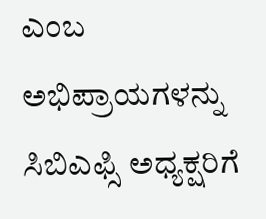ಎಂಬ ಅಭಿಪ್ರಾಯಗಳನ್ನು ಸಿಬಿಎಫ್ಸಿ ಅಧ್ಯಕ್ಷರಿಗೆ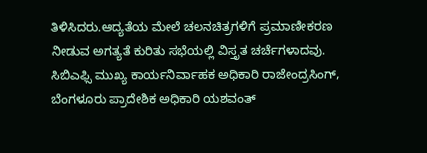ತಿಳಿಸಿದರು.ಆದ್ಯತೆಯ ಮೇಲೆ ಚಲನಚಿತ್ರಗಳಿಗೆ ಪ್ರಮಾಣೀಕರಣ ನೀಡುವ ಅಗತ್ಯತೆ ಕುರಿತು ಸಭೆಯಲ್ಲಿ ವಿಸ್ತೃತ ಚರ್ಚೆಗಳಾದವು.
ಸಿಬಿಎಫ್ಸಿ ಮುಖ್ಯ ಕಾರ್ಯನಿರ್ವಾಹಕ ಅಧಿಕಾರಿ ರಾಜೇಂದ್ರಸಿಂಗ್, ಬೆಂಗಳೂರು ಪ್ರಾದೇಶಿಕ ಅಧಿಕಾರಿ ಯಶವಂತ್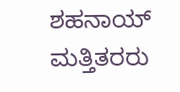ಶಹನಾಯ್ ಮತ್ತಿತರರು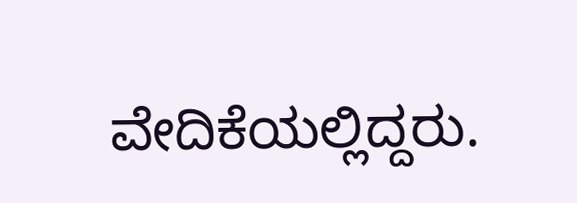ವೇದಿಕೆಯಲ್ಲಿದ್ದರು.